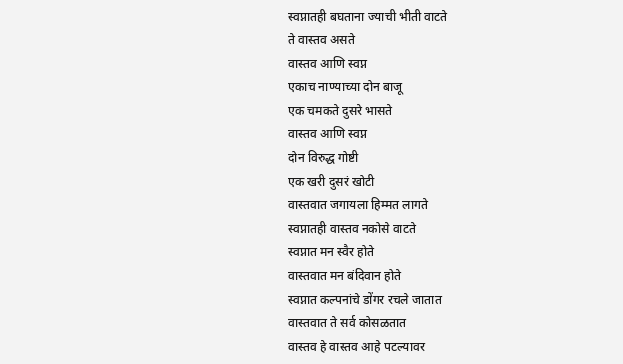स्वप्नातही बघताना ज्याची भीती वाटते
ते वास्तव असते
वास्तव आणि स्वप्न
एकाच नाण्याच्या दोन बाजू
एक चमकते दुसरे भासते
वास्तव आणि स्वप्न
दोन विरुद्ध गोष्टी
एक खरी दुसरं खोटी
वास्तवात जगायला हिम्मत लागते
स्वप्नातही वास्तव नकोसे वाटते
स्वप्नात मन स्वैर होते
वास्तवात मन बंदिवान होते
स्वप्नात कल्पनांचे डोंगर रचले जातात
वास्तवात ते सर्व कोसळतात
वास्तव हे वास्तव आहे पटल्यावर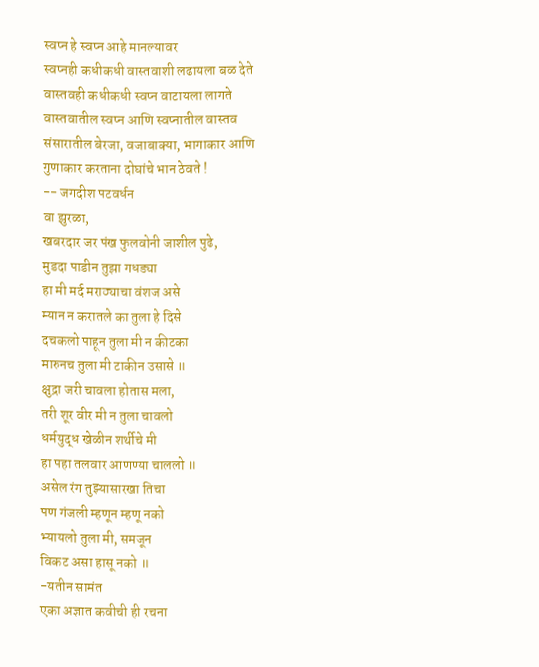स्वप्न हे स्वप्न आहे मानल्यावर
स्वप्नही कधीकधी वास्तवाशी लढायला बळ देते
वास्तवही कधीकधी स्वप्न वाटायला लागते
वास्तवातील स्वप्न आणि स्वप्नातील वास्तव
संसारातील बेरजा, वजाबाक्या, भागाकार आणि
गुणाकार करताना दोघांचे भान ठेवते !
-- जगदीश पटवर्धन
वा झुरळा,
खबरदार जर पंख फुलवोनी जाशील पुढे,
मुडदा पाडीन तुझा गधड्या
हा मी मर्द मराठ्याचा वंशज असे
म्यान न करातले का तुला हे दिसे
दचकलो पाहून तुला मी न कीटका
मारुनच तुला मी टाकीन उसासे ॥
क्षुद्रा जरी चावला होतास मला,
तरी शूर वीर मी न तुला चावलो
धर्मयुद्ध खेळीन शर्थीचे मी
हा पहा तलवार आणण्या चाललो ॥
असेल रंग तुझ्यासारखा तिचा
पण गंजली म्हणून म्हणू नको
भ्यायलो तुला मी, समजून
विकट असा हासू नको ॥
-यतीन सामंत
एका अज्ञात कवीची ही रचना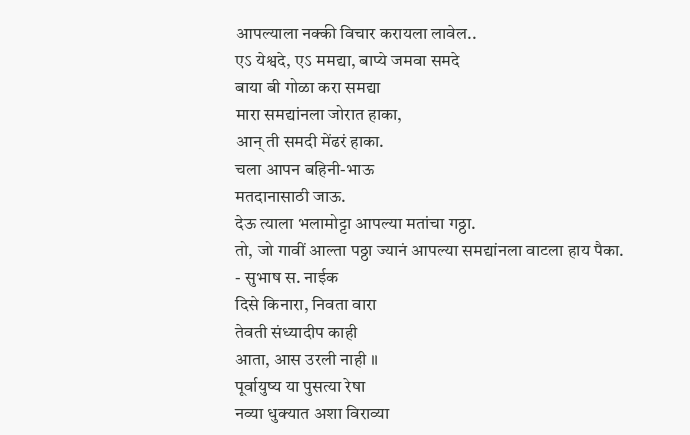आपल्याला नक्की विचार करायला लावेल..
एऽ येश्वदे, एऽ ममद्या, बाप्ये जमवा समदे
बाया बी गोळा करा समद्या
मारा समद्यांनला जोरात हाका,
आन् ती समदी मेंढरं हाका.
चला आपन बहिनी-भाऊ
मतदानासाठी जाऊ.
देऊ त्याला भलामोट्टा आपल्या मतांचा गठ्ठा.
तो, जो गावीं आल्ता पठ्ठा ज्यानं आपल्या समद्यांनला वाटला हाय पैका.
- सुभाष स. नाईक
दिसे किनारा, निवता वारा
तेवती संध्यादीप काही
आता, आस उरली नाही ॥
पूर्वायुष्य या पुसत्या रेषा
नव्या धुक्यात अशा विराव्या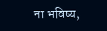ना भविष्य,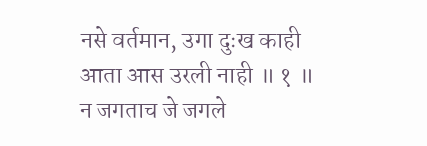नसे वर्तमान, उगा दुःख काही
आता आस उरली नाही ॥ १ ॥
न जगताच जे जगले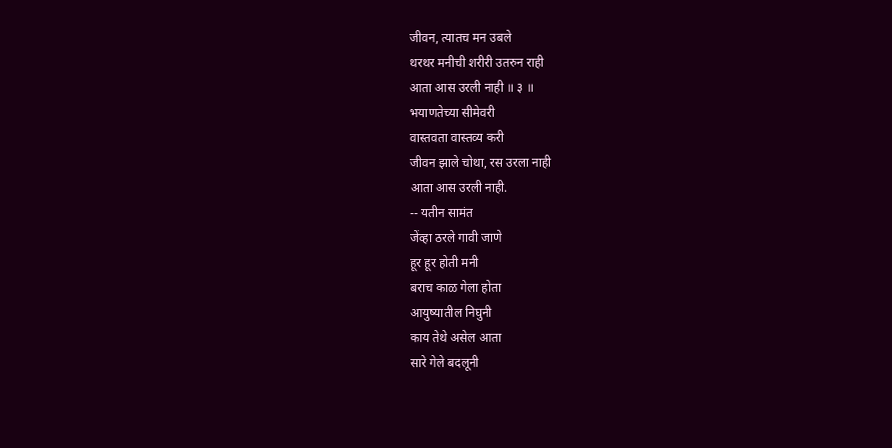जीवन, त्यातच मन उबले
थरथर मनीची शरीरी उतरुन राही
आता आस उरली नाही ॥ ३ ॥
भयाणतेच्या सीमेवरी
वास्तवता वास्तव्य करी
जीवन झाले चोथा, रस उरला नाही
आता आस उरली नाही.
-- यतीन सामंत
जेंव्हा ठरले गावी जाणे
हूर हूर होती मनी
बराच काळ गेला होता
आयुष्यातील निघुनी
काय तेथे असेल आता
सारे गेले बदलूनी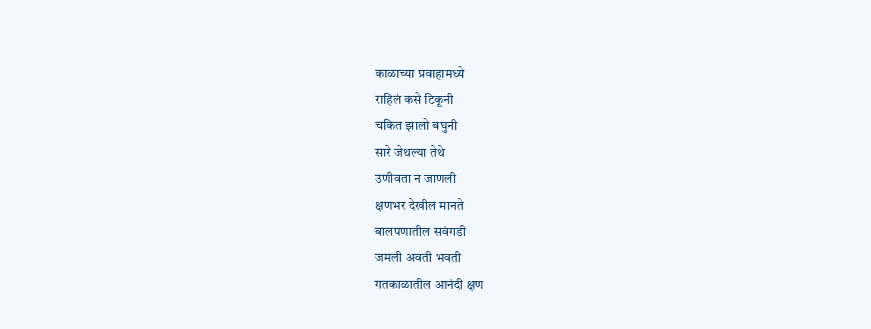काळाच्या प्रवाहामध्ये
राहिलं कसे टिकूनी
चकित झालो बघुनी
सारे जेथल्या तेथे
उणीवता न जाणली
क्षणभर देखील मानते
बालपणातील सवंगडी
जमली अवती भवती
गतकाळातील आनंदी क्षण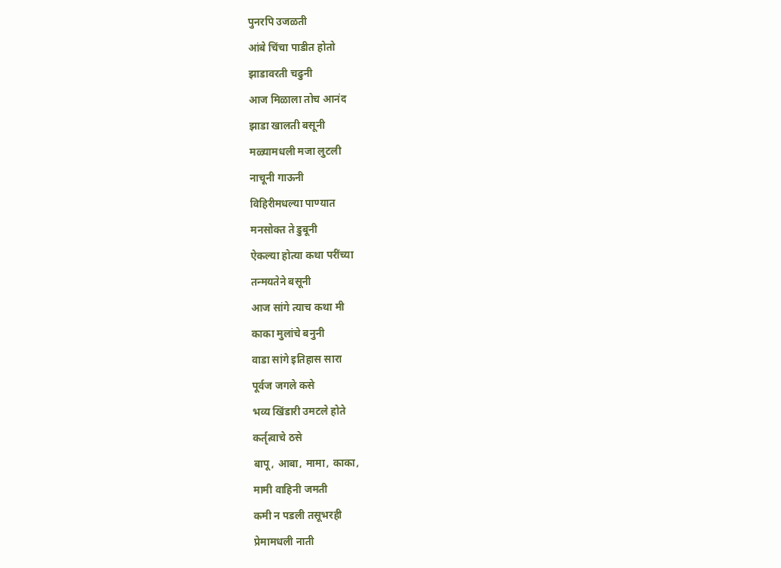पुनरपि उजळती
आंबे चिंचा पाडीत होतो
झाडावरती चढुनी
आज मिळाला तोच आनंद
झाडा खालती बसूनी
मळ्यामधली मजा लुटली
नाचूनी गाऊनी
विहिरीमधल्या पाण्यात
मनसोक्त ते डुबूनी
ऐकल्या होत्या कथा परींच्या
तन्मयतेने बसूनी
आज सांगे त्याच कथा मी
काका मुलांचे बनुनी
वाडा सांगे इतिहास सारा
पूर्वज जगले कसे
भव्य खिंडारी उमटले होते
कर्तृत्वाचे ठसे
बापू, आबा, मामा, काका,
मामी वाहिनी जमती
कमी न पडली तसूभरही
प्रेमामधली नाती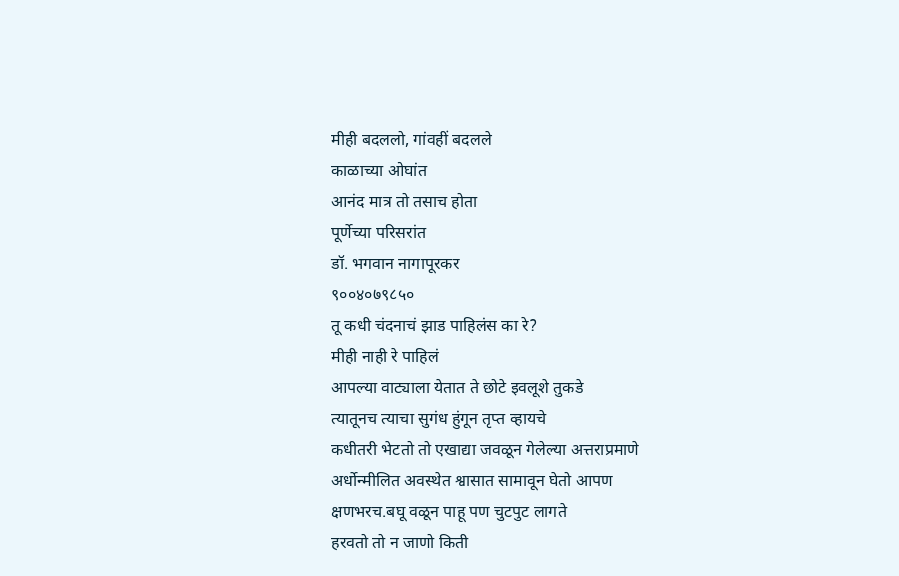मीही बदललो, गांवहीं बदलले
काळाच्या ओघांत
आनंद मात्र तो तसाच होता
पूर्णेच्या परिसरांत
डॉ. भगवान नागापूरकर
९००४०७९८५०
तू कधी चंदनाचं झाड पाहिलंस का रे?
मीही नाही रे पाहिलं
आपल्या वाट्याला येतात ते छोटे इवलूशे तुकडे
त्यातूनच त्याचा सुगंध हुंगून तृप्त व्हायचे
कधीतरी भेटतो तो एखाद्या जवळून गेलेल्या अत्तराप्रमाणे
अर्धोन्मीलित अवस्थेत श्वासात सामावून घेतो आपण
क्षणभरच.बघू वळून पाहू पण चुटपुट लागते
हरवतो तो न जाणो किती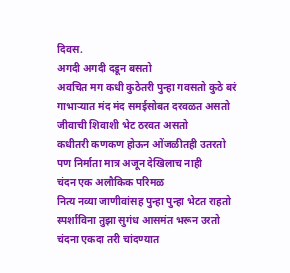दिवस.
अगदी अगदी दडून बसतो
अवचित मग कधी कुठेतरी पुन्हा गवसतो कुठे बरं
गाभाऱ्यात मंद मंद समईसोबत दरवळत असतो
जीवाची शिवाशी भेट ठरवत असतो
कधीतरी कणकण होऊन ओंजळीतही उतरतो
पण निर्माता मात्र अजून देखिलाच नाही
चंदन एक अलौकिक परिमळ
नित्य नव्या जाणीवांसह पुन्हा पुन्हा भेटत राहतो
स्पर्शाविना तुझा सुगंध आसमंत भरून उरतो
चंदना एकदा तरी चांदण्यात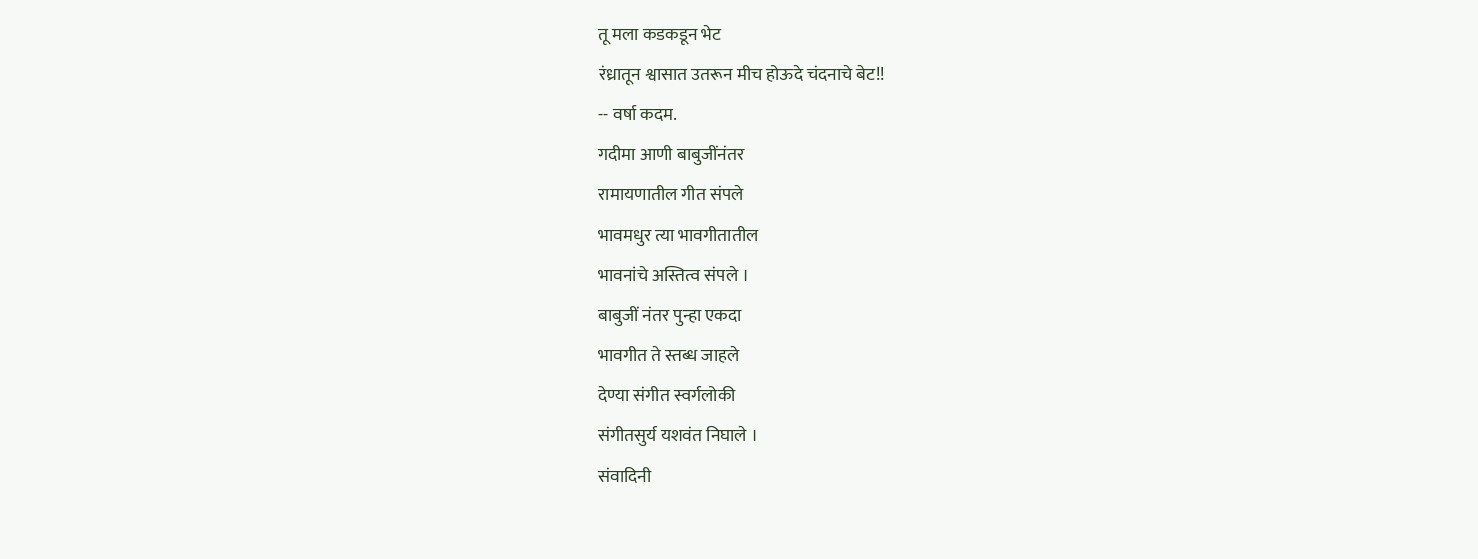तू मला कडकडून भेट
रंध्रातून श्वासात उतरून मीच होऊदे चंदनाचे बेट!!
-- वर्षा कदम.
गदीमा आणी बाबुजींनंतर
रामायणातील गीत संपले
भावमधुर त्या भावगीतातील
भावनांचे अस्तित्व संपले ।
बाबुजीं नंतर पुन्हा एकदा
भावगीत ते स्तब्ध जाहले
देण्या संगीत स्वर्गलोकी
संगीतसुर्य यशवंत निघाले ।
संवादिनी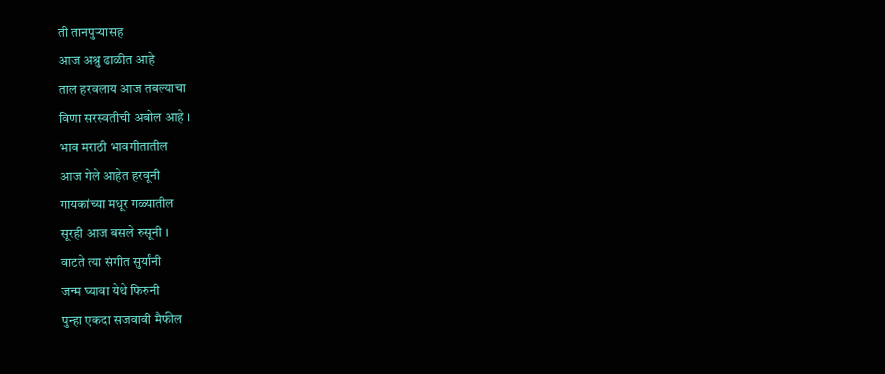ती तानपुऱ्यासह
आज अश्रु ढाळीत आहे
ताल हरवलाय आज तबल्याचा
विणा सरस्वतीची अबोल आहे ।
भाव मराठी भावगीतातील
आज गेले आहेत हरवूनी
गायकांच्या मधूर गळ्यातील
सूरही आज बसले रुसूनी ।
वाटते त्या संगीत सुर्यांनी
जन्म घ्यावा येथे फिरुनी
पुन्हा एकदा सजवावी मैफील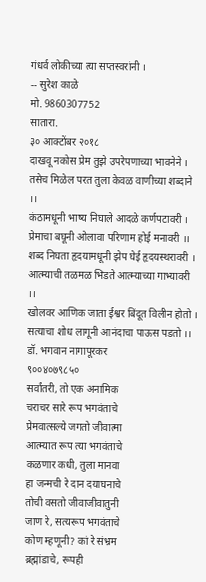गंधर्व लोकीच्या त्या सप्तस्वरांनी ।
-- सुरेश काळे
मो. 9860307752
सातारा.
३० आक्टोंबर २०१८
दाखवू नकोस प्रेम तुझे उपरेपणाच्या भावनेने ।
तसेच मिळेल परत तुला केवळ वाणीच्या शब्दाने ।।
कंठामधूनी भाष्य निघाले आदळे कर्णपटावरी ।
प्रेमाचा बघूनी ओलावा परिणाम होई मनावरी ।।
शब्द निघता हृदयामधूनी झेप घेई हृदयस्थरावरी ।
आत्म्याची तळमळ भिडते आत्म्याच्या गाभ्यावरी ।।
खोलवर आणिक जाता ईश्वर बिंदूत विलीन होतो ।
सत्याचा शोध लागूनी आनंदाचा पाऊस पडतो ।।
डॉ. भगवान नागापूरकर
९००४०७९८५०
सर्वांतरी, तो एक अनामिक
चराचर सारे रूप भगवंताचे
प्रेमवात्सल्ये जगतो जीवात्मा
आत्म्यात रूप त्या भगवंताचे
कळणार कधी, तुला मानवा
हा जन्मची रे दान दयाघनाचे
तोची वसतो जीवाजीवातुनी
जाण रे, सत्यरूप भगवंताचे
कोण म्हणूनी? कां रे संभ्रम
ब्रह्मांडाचे, रूपही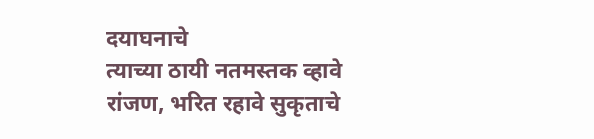दयाघनाचे
त्याच्या ठायी नतमस्तक व्हावे
रांजण, भरित रहावे सुकृताचे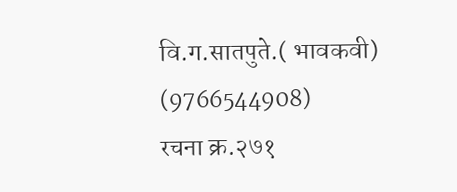वि.ग.सातपुते.( भावकवी)
(9766544908)
रचना क्र.२७१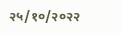२५/१०/२०२२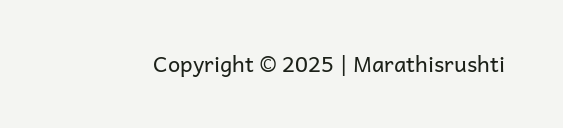Copyright © 2025 | Marathisrushti